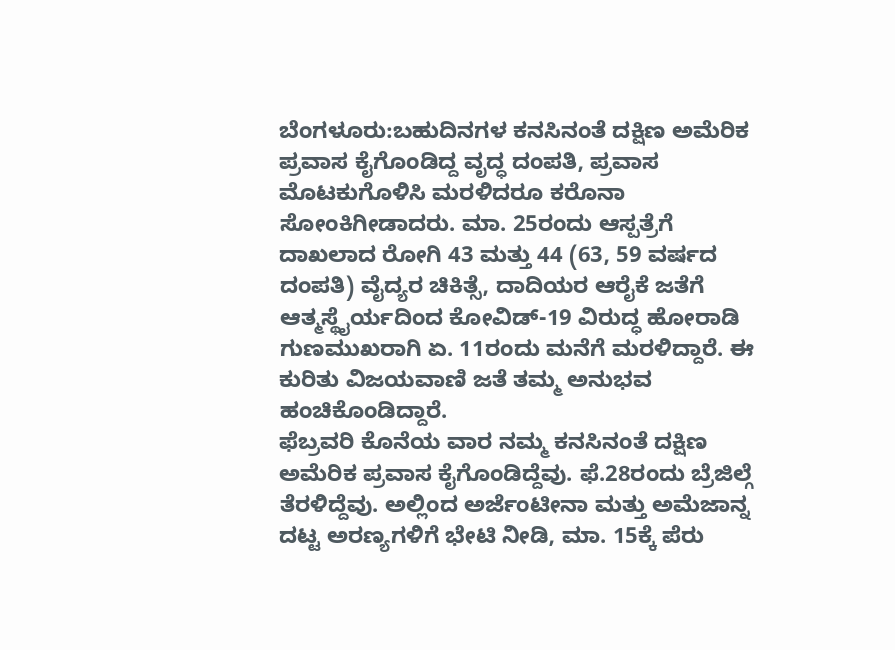ಬೆಂಗಳೂರು:ಬಹುದಿನಗಳ ಕನಸಿನಂತೆ ದಕ್ಷಿಣ ಅಮೆರಿಕ ಪ್ರವಾಸ ಕೈಗೊಂಡಿದ್ದ ವೃದ್ಧ ದಂಪತಿ, ಪ್ರವಾಸ ಮೊಟಕುಗೊಳಿಸಿ ಮರಳಿದರೂ ಕರೊನಾ ಸೋಂಕಿಗೀಡಾದರು. ಮಾ. 25ರಂದು ಆಸ್ಪತ್ರೆಗೆ ದಾಖಲಾದ ರೋಗಿ 43 ಮತ್ತು 44 (63, 59 ವರ್ಷದ ದಂಪತಿ) ವೈದ್ಯರ ಚಿಕಿತ್ಸೆ, ದಾದಿಯರ ಆರೈಕೆ ಜತೆಗೆ ಆತ್ಮಸ್ಥೈರ್ಯದಿಂದ ಕೋವಿಡ್-19 ವಿರುದ್ಧ ಹೋರಾಡಿ ಗುಣಮುಖರಾಗಿ ಏ. 11ರಂದು ಮನೆಗೆ ಮರಳಿದ್ದಾರೆ. ಈ ಕುರಿತು ವಿಜಯವಾಣಿ ಜತೆ ತಮ್ಮ ಅನುಭವ ಹಂಚಿಕೊಂಡಿದ್ದಾರೆ.
ಫೆಬ್ರವರಿ ಕೊನೆಯ ವಾರ ನಮ್ಮ ಕನಸಿನಂತೆ ದಕ್ಷಿಣ ಅಮೆರಿಕ ಪ್ರವಾಸ ಕೈಗೊಂಡಿದ್ದೆವು. ಫೆ.28ರಂದು ಬ್ರೆಜಿಲ್ಗೆ ತೆರಳಿದ್ದೆವು. ಅಲ್ಲಿಂದ ಅರ್ಜೆಂಟೀನಾ ಮತ್ತು ಅಮೆಜಾನ್ನ ದಟ್ಟ ಅರಣ್ಯಗಳಿಗೆ ಭೇಟಿ ನೀಡಿ, ಮಾ. 15ಕ್ಕೆ ಪೆರು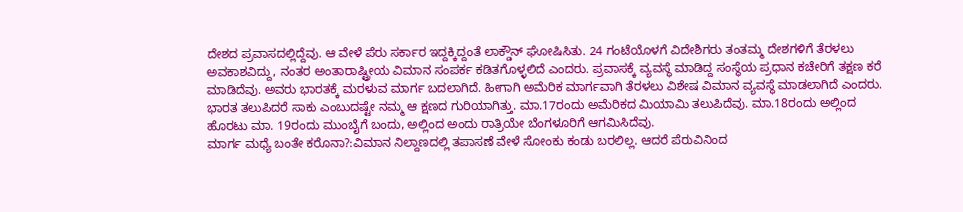ದೇಶದ ಪ್ರವಾಸದಲ್ಲಿದ್ದೆವು. ಆ ವೇಳೆ ಪೆರು ಸರ್ಕಾರ ಇದ್ದಕ್ಕಿದ್ದಂತೆ ಲಾಕ್ಡೌನ್ ಘೋಷಿಸಿತು. 24 ಗಂಟೆಯೊಳಗೆ ವಿದೇಶಿಗರು ತಂತಮ್ಮ ದೇಶಗಳಿಗೆ ತೆರಳಲು ಅವಕಾಶವಿದ್ದು, ನಂತರ ಅಂತಾರಾಷ್ಟ್ರೀಯ ವಿಮಾನ ಸಂಪರ್ಕ ಕಡಿತಗೊಳ್ಳಲಿದೆ ಎಂದರು. ಪ್ರವಾಸಕ್ಕೆ ವ್ಯವಸ್ಥೆ ಮಾಡಿದ್ದ ಸಂಸ್ಥೆಯ ಪ್ರಧಾನ ಕಚೇರಿಗೆ ತಕ್ಷಣ ಕರೆ ಮಾಡಿದೆವು. ಅವರು ಭಾರತಕ್ಕೆ ಮರಳುವ ಮಾರ್ಗ ಬದಲಾಗಿದೆ. ಹೀಗಾಗಿ ಅಮೆರಿಕ ಮಾರ್ಗವಾಗಿ ತೆರಳಲು ವಿಶೇಷ ವಿಮಾನ ವ್ಯವಸ್ಥೆ ಮಾಡಲಾಗಿದೆ ಎಂದರು. ಭಾರತ ತಲುಪಿದರೆ ಸಾಕು ಎಂಬುದಷ್ಟೇ ನಮ್ಮ ಆ ಕ್ಷಣದ ಗುರಿಯಾಗಿತ್ತು. ಮಾ.17ರಂದು ಅಮೆರಿಕದ ಮಿಯಾಮಿ ತಲುಪಿದೆವು. ಮಾ.18ರಂದು ಅಲ್ಲಿಂದ ಹೊರಟು ಮಾ. 19ರಂದು ಮುಂಬೈಗೆ ಬಂದು, ಅಲ್ಲಿಂದ ಅಂದು ರಾತ್ರಿಯೇ ಬೆಂಗಳೂರಿಗೆ ಆಗಮಿಸಿದೆವು.
ಮಾರ್ಗ ಮಧ್ಯೆ ಬಂತೇ ಕರೊನಾ?:ವಿಮಾನ ನಿಲ್ದಾಣದಲ್ಲಿ ತಪಾಸಣೆ ವೇಳೆ ಸೋಂಕು ಕಂಡು ಬರಲಿಲ್ಲ. ಆದರೆ ಪೆರುವಿನಿಂದ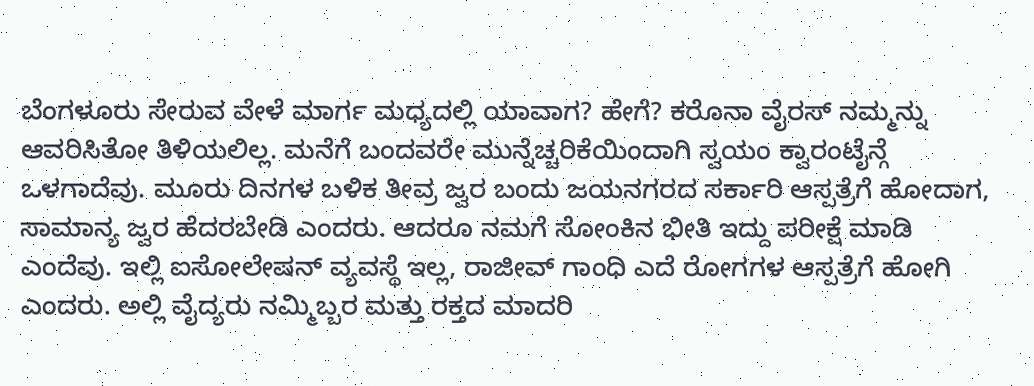ಬೆಂಗಳೂರು ಸೇರುವ ವೇಳೆ ಮಾರ್ಗ ಮಧ್ಯದಲ್ಲಿ ಯಾವಾಗ? ಹೇಗೆ? ಕರೊನಾ ವೈರಸ್ ನಮ್ಮನ್ನು ಆವರಿಸಿತೋ ತಿಳಿಯಲಿಲ್ಲ. ಮನೆಗೆ ಬಂದವರೇ ಮುನ್ನೆಚ್ಚರಿಕೆಯಿಂದಾಗಿ ಸ್ವಯಂ ಕ್ವಾರಂಟೈನ್ಗೆ ಒಳಗಾದೆವು. ಮೂರು ದಿನಗಳ ಬಳಿಕ ತೀವ್ರ ಜ್ವರ ಬಂದು ಜಯನಗರದ ಸರ್ಕಾರಿ ಆಸ್ಪತ್ರೆಗೆ ಹೋದಾಗ, ಸಾಮಾನ್ಯ ಜ್ವರ ಹೆದರಬೇಡಿ ಎಂದರು. ಆದರೂ ನಮಗೆ ಸೋಂಕಿನ ಭೀತಿ ಇದ್ದು ಪರೀಕ್ಷೆ ಮಾಡಿ ಎಂದೆವು. ಇಲ್ಲಿ ಐಸೋಲೇಷನ್ ವ್ಯವಸ್ಥೆ ಇಲ್ಲ, ರಾಜೀವ್ ಗಾಂಧಿ ಎದೆ ರೋಗಗಳ ಆಸ್ಪತ್ರೆಗೆ ಹೋಗಿ ಎಂದರು. ಅಲ್ಲಿ ವೈದ್ಯರು ನಮ್ಮಿಬ್ಬರ ಮತ್ತು ರಕ್ತದ ಮಾದರಿ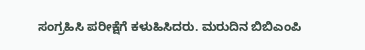ಸಂಗ್ರಹಿಸಿ ಪರೀಕ್ಷೆಗೆ ಕಳುಹಿಸಿದರು. ಮರುದಿನ ಬಿಬಿಎಂಪಿ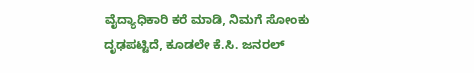ವೈದ್ಯಾಧಿಕಾರಿ ಕರೆ ಮಾಡಿ, ನಿಮಗೆ ಸೋಂಕು ದೃಢಪಟ್ಟಿದೆ, ಕೂಡಲೇ ಕೆ.ಸಿ. ಜನರಲ್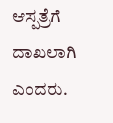ಆಸ್ಪತ್ರೆಗೆ ದಾಖಲಾಗಿ ಎಂದರು.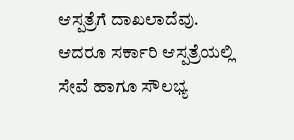ಆಸ್ಪತ್ರೆಗೆ ದಾಖಲಾದೆವು. ಆದರೂ ಸರ್ಕಾರಿ ಆಸ್ಪತ್ರೆಯಲ್ಲಿ ಸೇವೆ ಹಾಗೂ ಸೌಲಭ್ಯ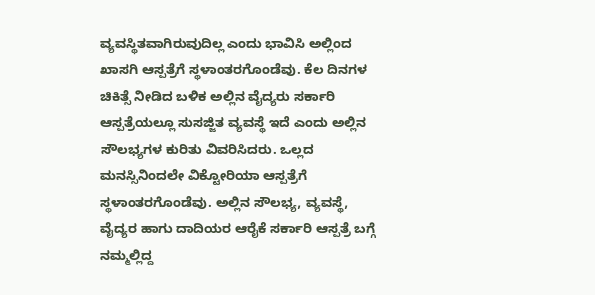ವ್ಯವಸ್ಥಿತವಾಗಿರುವುದಿಲ್ಲ ಎಂದು ಭಾವಿಸಿ ಅಲ್ಲಿಂದ ಖಾಸಗಿ ಆಸ್ಪತ್ರೆಗೆ ಸ್ಥಳಾಂತರಗೊಂಡೆವು. ಕೆಲ ದಿನಗಳ ಚಿಕಿತ್ಸೆ ನೀಡಿದ ಬಳಿಕ ಅಲ್ಲಿನ ವೈದ್ಯರು ಸರ್ಕಾರಿ ಆಸ್ಪತ್ರೆಯಲ್ಲೂ ಸುಸಜ್ಜಿತ ವ್ಯವಸ್ಥೆ ಇದೆ ಎಂದು ಅಲ್ಲಿನ ಸೌಲಭ್ಯಗಳ ಕುರಿತು ವಿವರಿಸಿದರು. ಒಲ್ಲದ ಮನಸ್ಸಿನಿಂದಲೇ ವಿಕ್ಟೋರಿಯಾ ಆಸ್ಪತ್ರೆಗೆ ಸ್ಥಳಾಂತರಗೊಂಡೆವು. ಅಲ್ಲಿನ ಸೌಲಭ್ಯ, ವ್ಯವಸ್ಥೆ, ವೈದ್ಯರ ಹಾಗು ದಾದಿಯರ ಆರೈಕೆ ಸರ್ಕಾರಿ ಆಸ್ಪತ್ರೆ ಬಗ್ಗೆ ನಮ್ಮಲ್ಲಿದ್ದ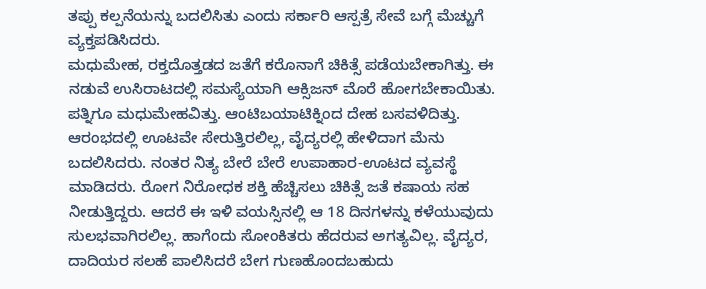ತಪ್ಪು ಕಲ್ಪನೆಯನ್ನು ಬದಲಿಸಿತು ಎಂದು ಸರ್ಕಾರಿ ಆಸ್ಪತ್ರೆ ಸೇವೆ ಬಗ್ಗೆ ಮೆಚ್ಚುಗೆ ವ್ಯಕ್ತಪಡಿಸಿದರು.
ಮಧುಮೇಹ, ರಕ್ತದೊತ್ತಡದ ಜತೆಗೆ ಕರೊನಾಗೆ ಚಿಕಿತ್ಸೆ ಪಡೆಯಬೇಕಾಗಿತ್ತು. ಈ ನಡುವೆ ಉಸಿರಾಟದಲ್ಲಿ ಸಮಸ್ಯೆಯಾಗಿ ಆಕ್ಸಿಜನ್ ಮೊರೆ ಹೋಗಬೇಕಾಯಿತು. ಪತ್ನಿಗೂ ಮಧುಮೇಹವಿತ್ತು. ಆಂಟಿಬಯಾಟಿಕ್ನಿಂದ ದೇಹ ಬಸವಳಿದಿತ್ತು. ಆರಂಭದಲ್ಲಿ ಊಟವೇ ಸೇರುತ್ತಿರಲಿಲ್ಲ, ವೈದ್ಯರಲ್ಲಿ ಹೇಳಿದಾಗ ಮೆನು ಬದಲಿಸಿದರು. ನಂತರ ನಿತ್ಯ ಬೇರೆ ಬೇರೆ ಉಪಾಹಾರ-ಊಟದ ವ್ಯವಸ್ಥೆ ಮಾಡಿದರು. ರೋಗ ನಿರೋಧಕ ಶಕ್ತಿ ಹೆಚ್ಚಿಸಲು ಚಿಕಿತ್ಸೆ ಜತೆ ಕಷಾಯ ಸಹ ನೀಡುತ್ತಿದ್ದರು. ಆದರೆ ಈ ಇಳಿ ವಯಸ್ಸಿನಲ್ಲಿ ಆ 18 ದಿನಗಳನ್ನು ಕಳೆಯುವುದು ಸುಲಭವಾಗಿರಲಿಲ್ಲ. ಹಾಗೆಂದು ಸೋಂಕಿತರು ಹೆದರುವ ಅಗತ್ಯವಿಲ್ಲ. ವೈದ್ಯರ, ದಾದಿಯರ ಸಲಹೆ ಪಾಲಿಸಿದರೆ ಬೇಗ ಗುಣಹೊಂದಬಹುದು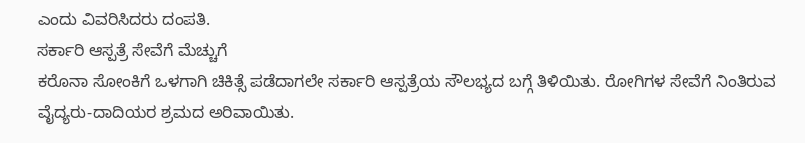ಎಂದು ವಿವರಿಸಿದರು ದಂಪತಿ.
ಸರ್ಕಾರಿ ಆಸ್ಪತ್ರೆ ಸೇವೆಗೆ ಮೆಚ್ಚುಗೆ
ಕರೊನಾ ಸೋಂಕಿಗೆ ಒಳಗಾಗಿ ಚಿಕಿತ್ಸೆ ಪಡೆದಾಗಲೇ ಸರ್ಕಾರಿ ಆಸ್ಪತ್ರೆಯ ಸೌಲಭ್ಯದ ಬಗ್ಗೆ ತಿಳಿಯಿತು. ರೋಗಿಗಳ ಸೇವೆಗೆ ನಿಂತಿರುವ ವೈದ್ಯರು-ದಾದಿಯರ ಶ್ರಮದ ಅರಿವಾಯಿತು.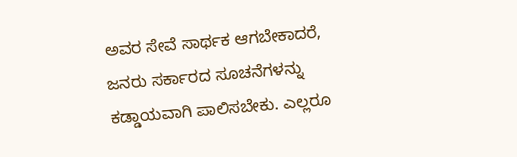ಅವರ ಸೇವೆ ಸಾರ್ಥಕ ಆಗಬೇಕಾದರೆ, ಜನರು ಸರ್ಕಾರದ ಸೂಚನೆಗಳನ್ನು ಕಡ್ಡಾಯವಾಗಿ ಪಾಲಿಸಬೇಕು. ಎಲ್ಲರೂ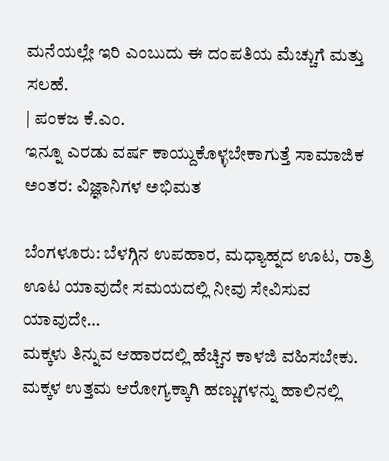ಮನೆಯಲ್ಲೇ ಇರಿ ಎಂಬುದು ಈ ದಂಪತಿಯ ಮೆಚ್ಚುಗೆ ಮತ್ತು ಸಲಹೆ.
| ಪಂಕಜ ಕೆ.ಎಂ.
ಇನ್ನೂ ಎರಡು ವರ್ಷ ಕಾಯ್ದುಕೊಳ್ಳಬೇಕಾಗುತ್ತೆ ಸಾಮಾಜಿಕ ಅಂತರ: ವಿಜ್ಞಾನಿಗಳ ಅಭಿಮತ

ಬೆಂಗಳೂರು: ಬೆಳಗ್ಗಿನ ಉಪಹಾರ, ಮಧ್ಯಾಹ್ನದ ಊಟ, ರಾತ್ರಿ ಊಟ ಯಾವುದೇ ಸಮಯದಲ್ಲಿ ನೀವು ಸೇವಿಸುವ ಯಾವುದೇ…
ಮಕ್ಕಳು ತಿನ್ನುವ ಆಹಾರದಲ್ಲಿ ಹೆಚ್ಚಿನ ಕಾಳಜಿ ವಹಿಸಬೇಕು. ಮಕ್ಕಳ ಉತ್ತಮ ಆರೋಗ್ಯಕ್ಕಾಗಿ ಹಣ್ಣುಗಳನ್ನು ಹಾಲಿನಲ್ಲಿ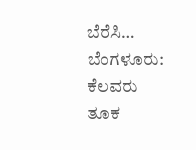ಬೆರೆಸಿ…
ಬೆಂಗಳೂರು: ಕೆಲವರು ತೂಕ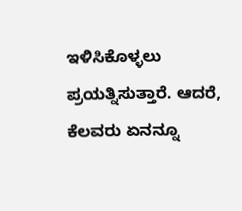ಇಳಿಸಿಕೊಳ್ಳಲು ಪ್ರಯತ್ನಿಸುತ್ತಾರೆ. ಆದರೆ, ಕೆಲವರು ಏನನ್ನೂ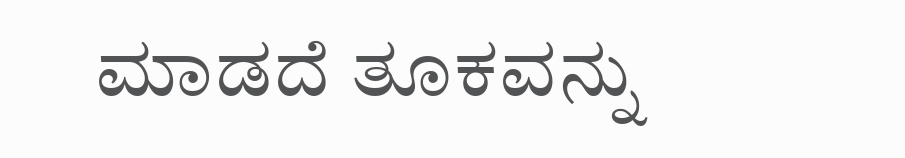ಮಾಡದೆ ತೂಕವನ್ನು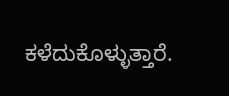ಕಳೆದುಕೊಳ್ಳುತ್ತಾರೆ.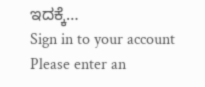ಇದಕ್ಕೆ…
Sign in to your account
Please enter an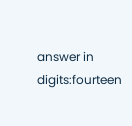answer in digits:fourteen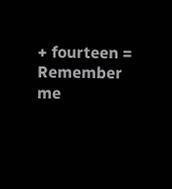+ fourteen =
Remember me